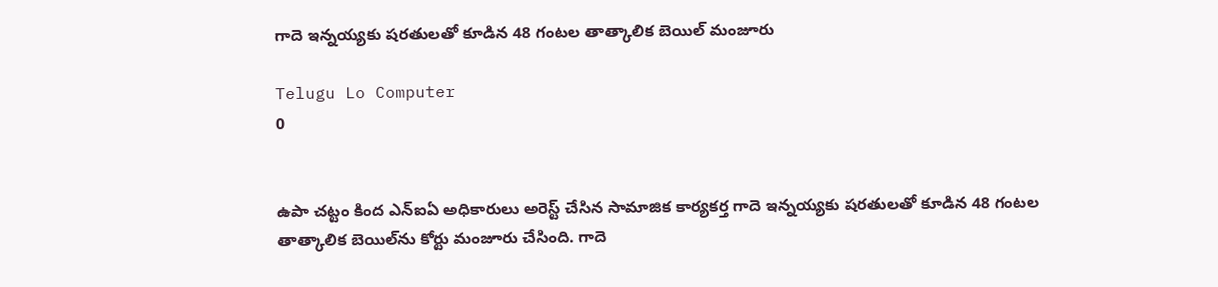గాదె ఇన్నయ్యకు షరతులతో కూడిన 48 గంటల తాత్కాలిక బెయిల్ మంజూరు

Telugu Lo Computer
0


ఉపా చట్టం కింద ఎన్ఐఏ అధికారులు అరెస్ట్ చేసిన సామాజిక కార్యకర్త గాదె ఇన్నయ్యకు షరతులతో కూడిన 48 గంటల తాత్కాలిక బెయిల్‌ను కోర్టు మంజూరు చేసింది. గాదె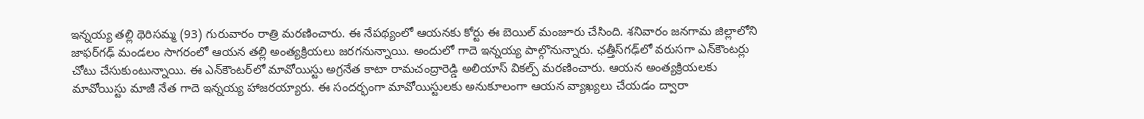ఇన్నయ్య తల్లి థెరిసమ్మ (93) గురువారం రాత్రి మరణించారు. ఈ నేపథ్యంలో ఆయనకు కోర్టు ఈ బెయిల్ మంజూరు చేసింది. శనివారం జనగామ జిల్లాలోని జాఫర్‌గఢ్ మండలం సాగరంలో ఆయన తల్లి అంత్యక్రియలు జరగనున్నాయి. అందులో గాదె ఇన్నయ్య పాల్గొనున్నారు. ఛత్తీస్‌గఢ్‌లో వరుసగా ఎన్‌కౌంటర్లు చోటు చేసుకుంటున్నాయి. ఈ ఎన్‌కౌంటర్‌లో మావోయిస్టు అగ్రనేత కాటా రామచంద్రారెడ్డి అలియాస్ వికల్ప్ మరణించారు. ఆయన అంత్యక్రియలకు మావోయిస్టు మాజీ నేత గాదె ఇన్నయ్య హాజరయ్యారు. ఈ సందర్భంగా మావోయిస్టులకు అనుకూలంగా ఆయన వ్యాఖ్యలు చేయడం ద్వారా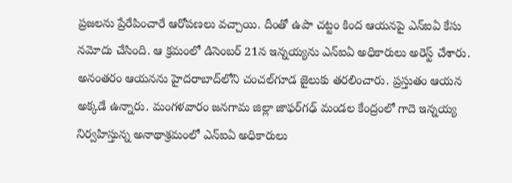ప్రజలను ప్రేరేపించారే ఆరోపణలు వచ్చాయి. దీంతో ఉపా చట్టం కింద ఆయనపై ఎన్ఐఏ కేసు నమోదు చేసింది. ఆ క్రమంలో డిసెంబర్ 21న ఇన్నయ్యను ఎన్ఐఏ అధికారులు అరెస్ట్ చేశారు. అనంతరం ఆయనను హైదరాబాద్‌లోని చంచల్‌గూడ జైలుకు తరలించారు. ప్రస్తుతం ఆయన అక్కడే ఉన్నారు. మంగళవారం జనగామ జిల్లా జాఫర్‌గఢ్ మండల కేంద్రంలో గాదె ఇన్నయ్య నిర్వహిస్తున్న అనాథాశ్రమంలో ఎన్ఐఏ అధికారులు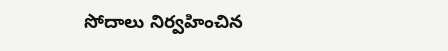సోదాలు నిర్వహించిన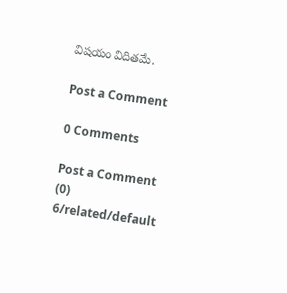విషయం విదితమే.

Post a Comment

0 Comments

Post a Comment (0)
6/related/default